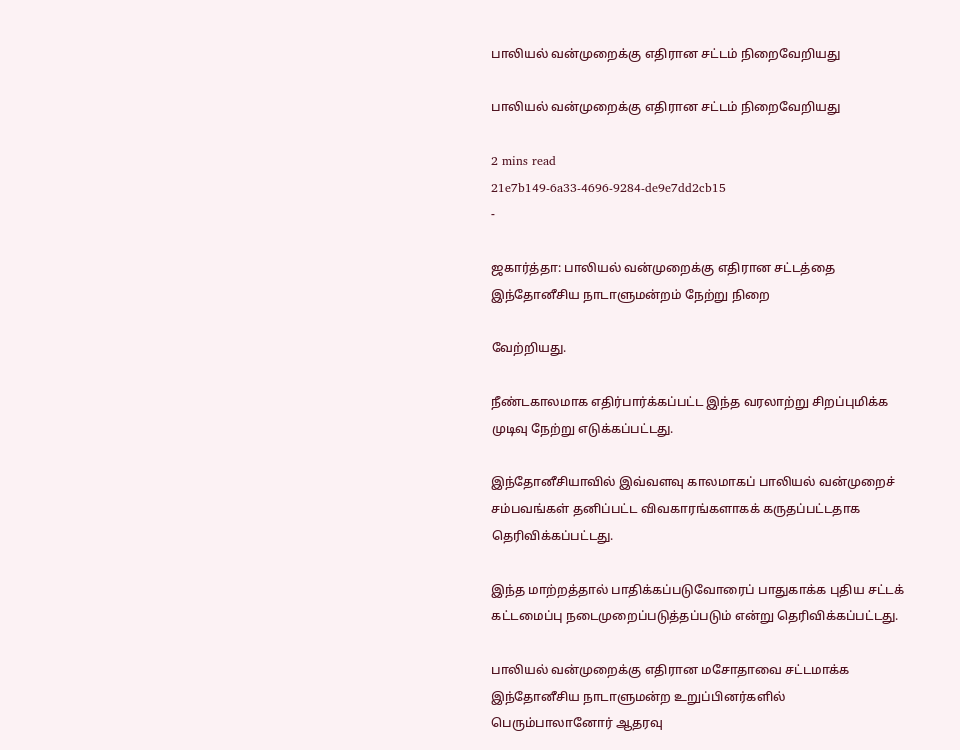பாலியல் வன்முறைக்கு எதிரான சட்டம் நிறைவேறியது

பாலியல் வன்முறைக்கு எதிரான சட்டம் நிறைவேறியது

2 mins read
21e7b149-6a33-4696-9284-de9e7dd2cb15
-

ஜகார்த்தா: பாலியல் வன்முறைக்கு எதிரான சட்டத்தை இந்தோனீசிய நாடாளுமன்றம் நேற்று நிறை

வேற்றியது.

நீண்டகாலமாக எதிர்பார்க்கப்பட்ட இந்த வரலாற்று சிறப்புமிக்க முடிவு நேற்று எடுக்கப்பட்டது.

இந்தோனீசியாவில் இவ்வளவு காலமாகப் பாலியல் வன்முறைச் சம்பவங்கள் தனிப்பட்ட விவகாரங்களாகக் கருதப்பட்டதாக தெரிவிக்கப்பட்டது.

இந்த மாற்றத்தால் பாதிக்கப்படுவோரைப் பாதுகாக்க புதிய சட்டக் கட்டமைப்பு நடைமுறைப்படுத்தப்படும் என்று தெரிவிக்கப்பட்டது.

பாலியல் வன்முறைக்கு எதிரான மசோதாவை சட்டமாக்க இந்தோனீசிய நாடாளுமன்ற உறுப்பினர்களில் பெரும்பாலானோர் ஆதரவு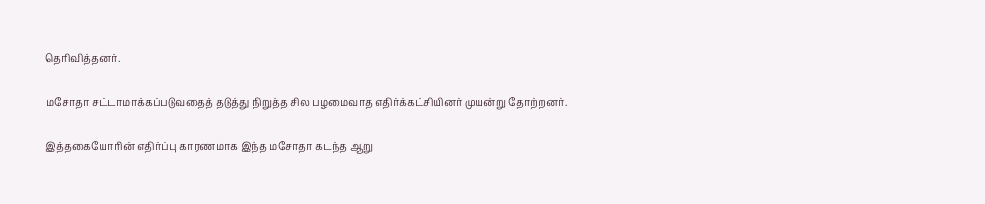தெரிவித்தனர்.

மசோதா சட்டாமாக்கப்படுவதைத் தடுத்து நிறுத்த சில பழமைவாத எதிர்க்கட்சியினர் முயன்று தோற்றனர்.

இத்தகையோரின் எதிர்ப்பு காரணமாக இந்த மசோதா கடந்த ஆறு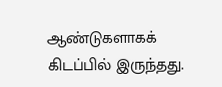ஆண்டுகளாகக் கிடப்பில் இருந்தது.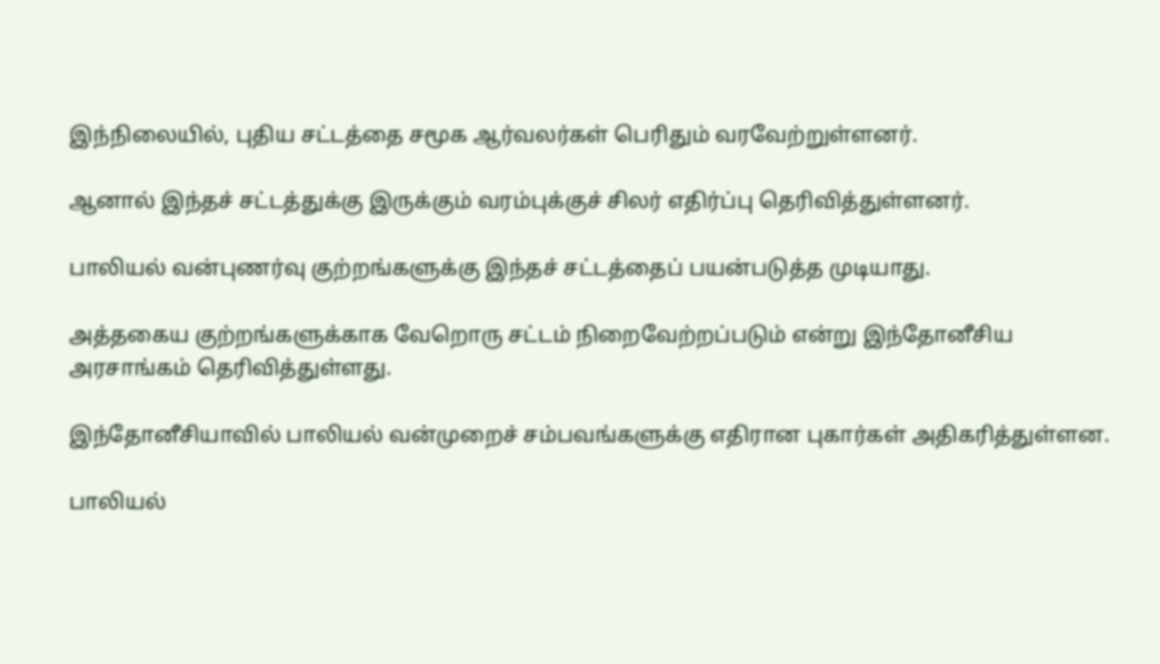இந்நிலையில், புதிய சட்டத்தை சமூக ஆர்வலர்கள் பெரிதும் வரவேற்றுள்ளனர்.

ஆனால் இந்தச் சட்டத்துக்கு இருக்கும் வரம்புக்குச் சிலர் எதிர்ப்பு தெரிவித்துள்ளனர்.

பாலியல் வன்புணர்வு குற்றங்களுக்கு இந்தச் சட்டத்தைப் பயன்படுத்த முடியாது.

அத்தகைய குற்றங்களுக்காக வேறொரு சட்டம் நிறைவேற்றப்படும் என்று இந்தோனீசிய அரசாங்கம் தெரிவித்துள்ளது.

இந்தோனீசியாவில் பாலியல் வன்முறைச் சம்பவங்களுக்கு எதிரான புகார்கள் அதிகரித்துள்ளன.

பாலியல்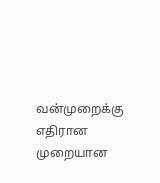வன்முறைக்கு எதிரான முறையான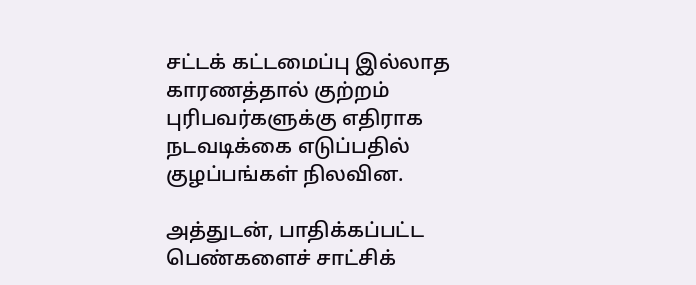சட்டக் கட்டமைப்பு இல்லாத காரணத்தால் குற்றம் புரிபவர்களுக்கு எதிராக நடவடிக்கை எடுப்பதில் குழப்பங்கள் நிலவின.

அத்துடன், பாதிக்கப்பட்ட பெண்களைச் சாட்சிக்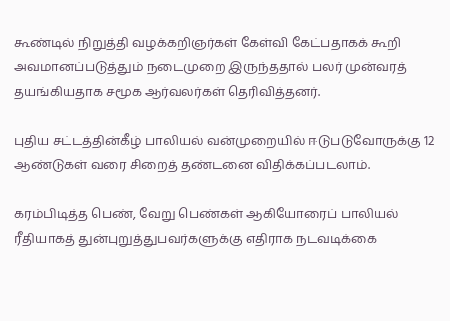கூண்டில் நிறுத்தி வழக்கறிஞர்கள் கேள்வி கேட்பதாகக் கூறி அவமானப்படுத்தும் நடைமுறை இருந்ததால் பலர் முன்வரத் தயங்கியதாக சமூக ஆர்வலர்கள் தெரிவித்தனர்.

புதிய சட்டத்தின்கீழ் பாலியல் வன்முறையில் ஈடுபடுவோருக்கு 12 ஆண்டுகள் வரை சிறைத் தண்டனை விதிக்கப்படலாம்.

கரம்பிடித்த பெண், வேறு பெண்கள் ஆகியோரைப் பாலியல் ரீதியாகத் துன்புறுத்துபவர்களுக்கு எதிராக நடவடிக்கை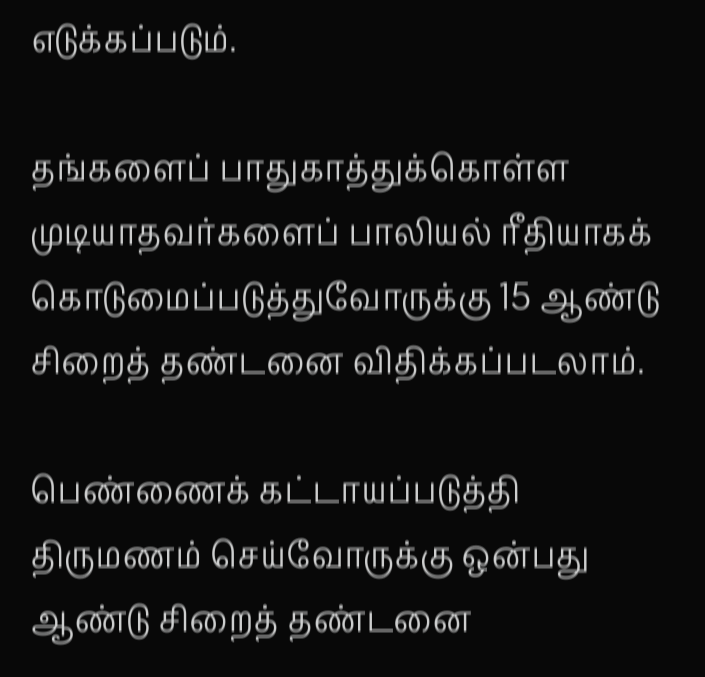எடுக்கப்படும்.

தங்களைப் பாதுகாத்துக்கொள்ள முடியாதவர்களைப் பாலியல் ரீதியாகக் கொடுமைப்படுத்துவோருக்கு 15 ஆண்டு சிறைத் தண்டனை விதிக்கப்படலாம்.

பெண்ணைக் கட்டாயப்படுத்தி திருமணம் செய்வோருக்கு ஒன்பது ஆண்டு சிறைத் தண்டனை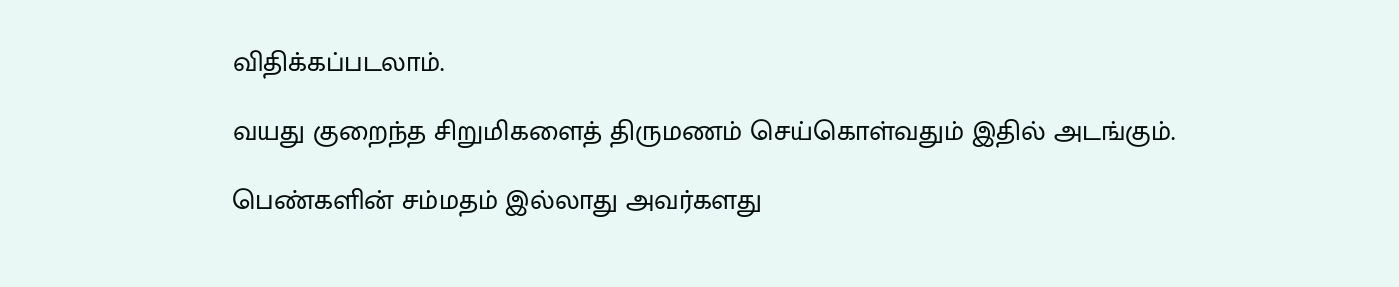விதிக்கப்படலாம்.

வயது குறைந்த சிறுமிகளைத் திருமணம் செய்கொள்வதும் இதில் அடங்கும்.

பெண்களின் சம்மதம் இல்லாது அவர்களது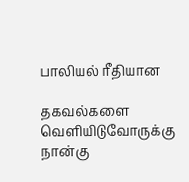பாலியல் ரீதியான

தகவல்களை வெளியிடுவோருக்கு நான்கு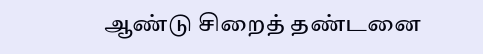ஆண்டு சிறைத் தண்டனை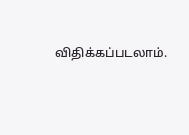விதிக்கப்படலாம்.